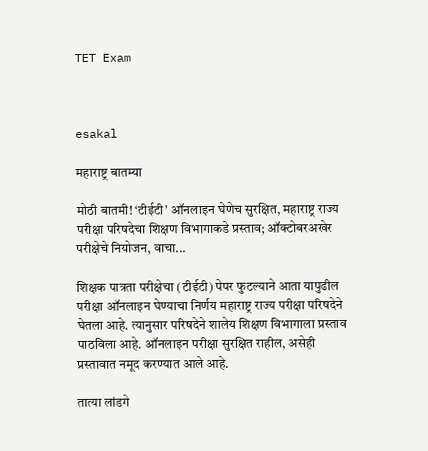TET Exam



esakal

महाराष्ट्र बातम्या

मोठी बातमी! ‘टीईटी’ ऑनलाइन घेणेच सुरक्षित, महाराष्ट्र राज्य परीक्षा परिषदेचा शिक्षण विभागाकडे प्रस्ताव; ऑक्टोबरअखेर परीक्षेचे नियोजन, वाचा...

शिक्षक पात्रता परीक्षेचा (टीईटी) पेपर फुटल्याने आता यापुढील परीक्षा ऑनलाइन घेण्याचा निर्णय महाराष्ट्र राज्य परीक्षा परिषदेने घेतला आहे. त्यानुसार परिषदेने शालेय शिक्षण विभागाला प्रस्ताव पाठविला आहे. ऑनलाइन परीक्षा सुरक्षित राहील, असेही प्रस्तावात नमूद करण्यात आले आहे.

तात्या लांडगे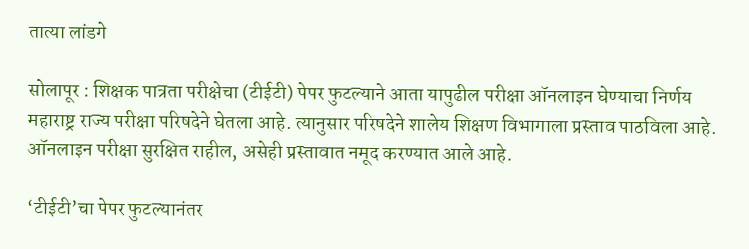तात्या लांडगे

सोलापूर : शिक्षक पात्रता परीक्षेचा (टीईटी) पेपर फुटल्याने आता यापुढील परीक्षा ऑनलाइन घेण्याचा निर्णय महाराष्ट्र राज्य परीक्षा परिषदेने घेतला आहे. त्यानुसार परिषदेने शालेय शिक्षण विभागाला प्रस्ताव पाठविला आहे. ऑनलाइन परीक्षा सुरक्षित राहील, असेही प्रस्तावात नमूद करण्यात आले आहे.

‘टीईटी’चा पेपर फुटल्यानंतर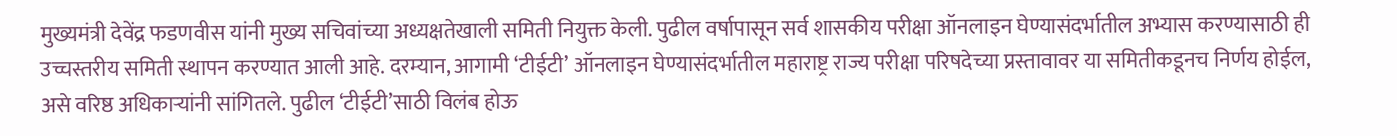मुख्यमंत्री देवेंद्र फडणवीस यांनी मुख्य सचिवांच्या अध्यक्षतेखाली समिती नियुक्त केली. पुढील वर्षापासून सर्व शासकीय परीक्षा ऑनलाइन घेण्यासंदर्भातील अभ्यास करण्यासाठी ही उच्चस्तरीय समिती स्थापन करण्यात आली आहे. दरम्यान, आगामी ‘टीईटी’ ऑनलाइन घेण्यासंदर्भातील महाराष्ट्र राज्य परीक्षा परिषदेच्या प्रस्तावावर या समितीकडूनच निर्णय होईल, असे वरिष्ठ अधिकाऱ्यांनी सांगितले. पुढील ‘टीईटी’साठी विलंब होऊ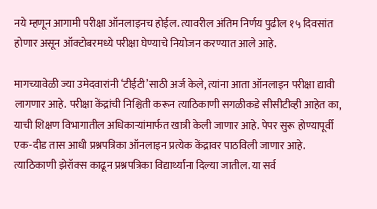नये म्हणून आगामी परीक्षा ऑनलाइनच होईल. त्यावरील अंतिम निर्णय पुढील १५ दिवसांत होणार असून ऑक्टोबरमध्ये परीक्षा घेण्याचे नियोजन करण्यात आले आहे.

मागच्यावेळी ज्या उमेदवारांनी ‘टीईटी’साठी अर्ज केले, त्यांना आता ऑनलाइन परीक्षा द्यावी लागणार आहे. परीक्षा केंद्रांची निश्चिती करून त्याठिकाणी सगळीकडे सीसीटीव्ही आहेत का, याची शिक्षण विभागातील अधिकाऱ्यांमार्फत खात्री केली जाणार आहे. पेपर सुरू होण्यापूर्वी एक-दीड तास आधी प्रश्नपत्रिका ऑनलाइन प्रत्येक केंद्रावर पाठविली जाणार आहे. त्याठिकाणी झेरॉक्स काढून प्रश्नपत्रिका विद्यार्थ्यांना दिल्या जातील. या सर्व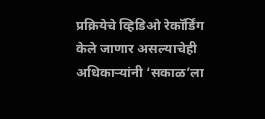प्रक्रियेचे व्हिडिओ रेकॉर्डिंग केले जाणार असल्याचेही अधिकाऱ्यांनी ‘सकाळ’ला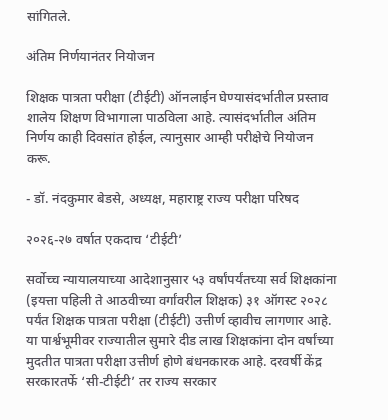सांगितले.

अंतिम निर्णयानंतर नियोजन

शिक्षक पात्रता परीक्षा (टीईटी) ऑनलाईन घेण्यासंदर्भातील प्रस्ताव शालेय शिक्षण विभागाला पाठविला आहे. त्यासंदर्भातील अंतिम निर्णय काही दिवसांत होईल, त्यानुसार आम्ही परीक्षेचे नियोजन करू.

- डॉ. नंदकुमार बेडसे, अध्यक्ष, महाराष्ट्र राज्य परीक्षा परिषद

२०२६-२७ वर्षात एकदाच ‘टीईटी’

सर्वोच्च न्यायालयाच्या आदेशानुसार ५३ वर्षांपर्यंतच्या सर्व शिक्षकांना (इयत्ता पहिली ते आठवीच्या वर्गांवरील शिक्षक) ३१ ऑगस्ट २०२८ पर्यंत शिक्षक पात्रता परीक्षा (टीईटी) उत्तीर्ण व्हावीच लागणार आहे. या पार्श्वभूमीवर राज्यातील सुमारे दीड लाख शिक्षकांना दोन वर्षांच्या मुदतीत पात्रता परीक्षा उत्तीर्ण होणे बंधनकारक आहे. दरवर्षी केंद्र सरकारतर्फे ‘सी-टीईटी’ तर राज्य सरकार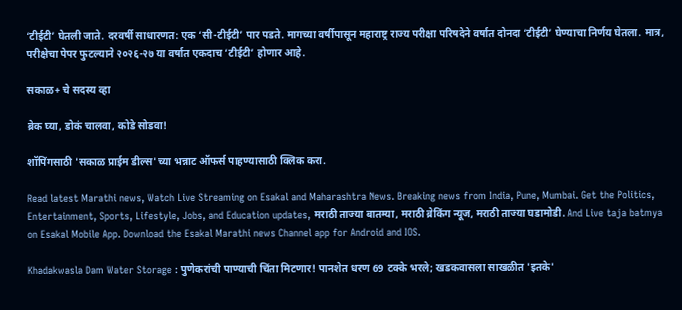‘टीईटी’ घेतली जाते. दरवर्षी साधारणत: एक ‘सी-टीईटी’ पार पडते. मागच्या वर्षीपासून महाराष्ट्र राज्य परीक्षा परिषदेने वर्षात दोनदा ‘टीईटी’ घेण्याचा निर्णय घेतला. मात्र, परीक्षेचा पेपर फुटल्याने २०२६-२७ या वर्षात एकदाच ‘टीईटी’ होणार आहे.

सकाळ+ चे सदस्य व्हा

ब्रेक घ्या, डोकं चालवा, कोडे सोडवा!

शॉपिंगसाठी 'सकाळ प्राईम डील्स'च्या भन्नाट ऑफर्स पाहण्यासाठी क्लिक करा.

Read latest Marathi news, Watch Live Streaming on Esakal and Maharashtra News. Breaking news from India, Pune, Mumbai. Get the Politics, Entertainment, Sports, Lifestyle, Jobs, and Education updates, मराठी ताज्या बातम्या, मराठी ब्रेकिंग न्यूज, मराठी ताज्या घडामोडी. And Live taja batmya on Esakal Mobile App. Download the Esakal Marathi news Channel app for Android and IOS.

Khadakwasla Dam Water Storage : पुणेकरांची पाण्याची चिंता मिटणार! पानशेत धरण 69 टक्के भरले; खडकवासला साखळीत 'इतके'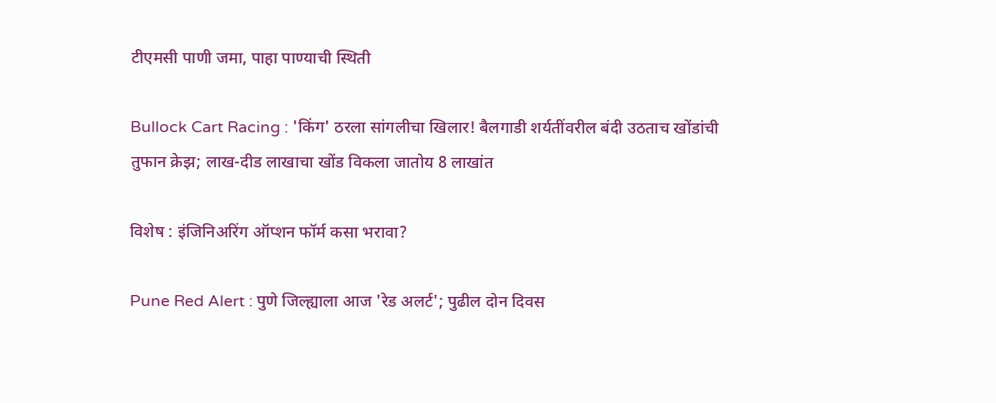टीएमसी पाणी जमा, पाहा पाण्याची स्थिती

Bullock Cart Racing : 'किंग' ठरला सांगलीचा खिलार! बैलगाडी शर्यतींवरील बंदी उठताच खोंडांची तुफान क्रेझ; लाख-दीड लाखाचा खोंड विकला जातोय 8 लाखांत

विशेष : इंजिनिअरिंग ऑप्शन फॉर्म कसा भरावा?

Pune Red Alert : पुणे जिल्ह्याला आज 'रेड अलर्ट'; पुढील दोन दिवस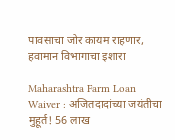पावसाचा जोर कायम राहणार, हवामान विभागाचा इशारा

Maharashtra Farm Loan Waiver : अजितदादांच्या जयंतीचा मुहूर्त! 56 लाख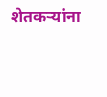शेतकऱ्यांना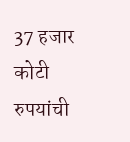37 हजार कोटी रुपयांची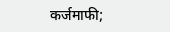कर्जमाफी;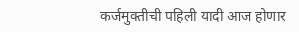कर्जमुक्तीची पहिली यादी आज होणार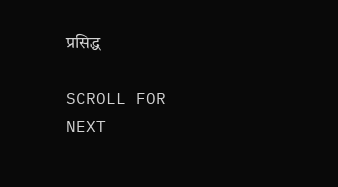प्रसिद्ध

SCROLL FOR NEXT